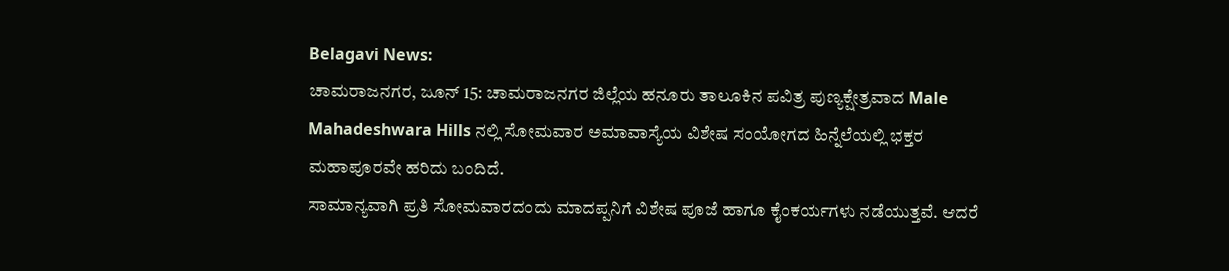Belagavi News:
ಚಾಮರಾಜನಗರ, ಜೂನ್ 15: ಚಾಮರಾಜನಗರ ಜಿಲ್ಲೆಯ ಹನೂರು ತಾಲೂಕಿನ ಪವಿತ್ರ ಪುಣ್ಯಕ್ಷೇತ್ರವಾದ Male Mahadeshwara Hills ನಲ್ಲಿ ಸೋಮವಾರ ಅಮಾವಾಸ್ಯೆಯ ವಿಶೇಷ ಸಂಯೋಗದ ಹಿನ್ನೆಲೆಯಲ್ಲಿ ಭಕ್ತರ ಮಹಾಪೂರವೇ ಹರಿದು ಬಂದಿದೆ.
ಸಾಮಾನ್ಯವಾಗಿ ಪ್ರತಿ ಸೋಮವಾರದಂದು ಮಾದಪ್ಪನಿಗೆ ವಿಶೇಷ ಪೂಜೆ ಹಾಗೂ ಕೈಂಕರ್ಯಗಳು ನಡೆಯುತ್ತವೆ. ಆದರೆ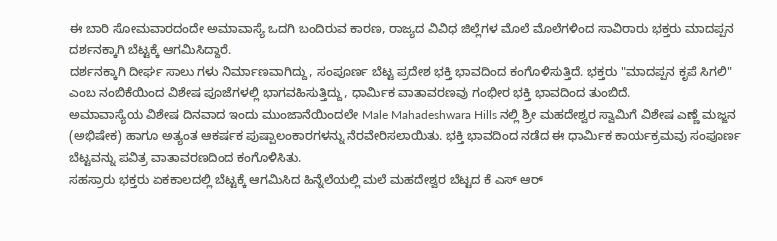ಈ ಬಾರಿ ಸೋಮವಾರದಂದೇ ಅಮಾವಾಸ್ಯೆ ಒದಗಿ ಬಂದಿರುವ ಕಾರಣ, ರಾಜ್ಯದ ವಿವಿಧ ಜಿಲ್ಲೆಗಳ ಮೊಲೆ ಮೊಲೆಗಳಿಂದ ಸಾವಿರಾರು ಭಕ್ತರು ಮಾದಪ್ಪನ ದರ್ಶನಕ್ಕಾಗಿ ಬೆಟ್ಟಕ್ಕೆ ಆಗಮಿಸಿದ್ದಾರೆ.
ದರ್ಶನಕ್ಕಾಗಿ ದೀರ್ಘ ಸಾಲು ಗಳು ನಿರ್ಮಾಣವಾಗಿದ್ದು, ಸಂಪೂರ್ಣ ಬೆಟ್ಟ ಪ್ರದೇಶ ಭಕ್ತಿ ಭಾವದಿಂದ ಕಂಗೊಳಿಸುತ್ತಿದೆ. ಭಕ್ತರು "ಮಾದಪ್ಪನ ಕೃಪೆ ಸಿಗಲಿ" ಎಂಬ ನಂಬಿಕೆಯಿಂದ ವಿಶೇಷ ಪೂಜೆಗಳಲ್ಲಿ ಭಾಗವಹಿಸುತ್ತಿದ್ದು, ಧಾರ್ಮಿಕ ವಾತಾವರಣವು ಗಂಭೀರ ಭಕ್ತಿ ಭಾವದಿಂದ ತುಂಬಿದೆ.
ಅಮಾವಾಸ್ಯೆಯ ವಿಶೇಷ ದಿನವಾದ ಇಂದು ಮುಂಜಾನೆಯಿಂದಲೇ Male Mahadeshwara Hills ನಲ್ಲಿ ಶ್ರೀ ಮಹದೇಶ್ವರ ಸ್ವಾಮಿಗೆ ವಿಶೇಷ ಎಣ್ಣೆ ಮಜ್ಜನ (ಅಭಿಷೇಕ) ಹಾಗೂ ಅತ್ಯಂತ ಆಕರ್ಷಕ ಪುಷ್ಪಾಲಂಕಾರಗಳನ್ನು ನೆರವೇರಿಸಲಾಯಿತು. ಭಕ್ತಿ ಭಾವದಿಂದ ನಡೆದ ಈ ಧಾರ್ಮಿಕ ಕಾರ್ಯಕ್ರಮವು ಸಂಪೂರ್ಣ ಬೆಟ್ಟವನ್ನು ಪವಿತ್ರ ವಾತಾವರಣದಿಂದ ಕಂಗೊಳಿಸಿತು.
ಸಹಸ್ರಾರು ಭಕ್ತರು ಏಕಕಾಲದಲ್ಲಿ ಬೆಟ್ಟಕ್ಕೆ ಆಗಮಿಸಿದ ಹಿನ್ನೆಲೆಯಲ್ಲಿ ಮಲೆ ಮಹದೇಶ್ವರ ಬೆಟ್ಟದ ಕೆ ಎಸ್ ಆರ್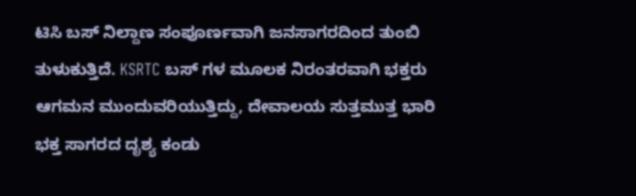ಟಿಸಿ ಬಸ್ ನಿಲ್ದಾಣ ಸಂಪೂರ್ಣವಾಗಿ ಜನಸಾಗರದಿಂದ ತುಂಬಿ ತುಳುಕುತ್ತಿದೆ. KSRTC ಬಸ್ ಗಳ ಮೂಲಕ ನಿರಂತರವಾಗಿ ಭಕ್ತರು ಆಗಮನ ಮುಂದುವರಿಯುತ್ತಿದ್ದು, ದೇವಾಲಯ ಸುತ್ತಮುತ್ತ ಭಾರಿ ಭಕ್ತ ಸಾಗರದ ದೃಶ್ಯ ಕಂಡು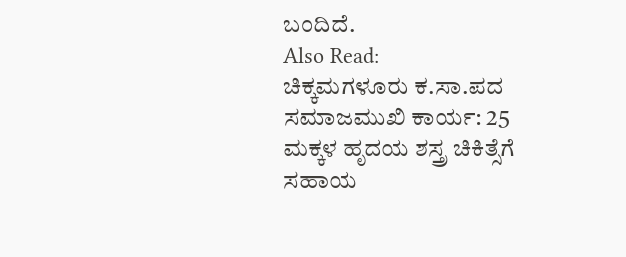ಬಂದಿದೆ.
Also Read:
ಚಿಕ್ಕಮಗಳೂರು ಕ.ಸಾ.ಪದ ಸಮಾಜಮುಖಿ ಕಾರ್ಯ: 25 ಮಕ್ಕಳ ಹೃದಯ ಶಸ್ತ್ರ ಚಿಕಿತ್ಸೆಗೆ ಸಹಾಯ